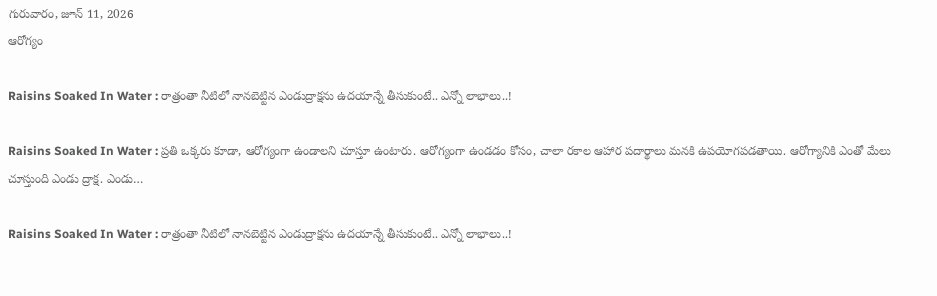గురువారం, జూన్ 11, 2026
ఆరోగ్యం

Raisins Soaked In Water : రాత్రంతా నీటిలో నాన‌బెట్టిన ఎండుద్రాక్ష‌ను ఉద‌యాన్నే తీసుకుంటే.. ఎన్నో లాభాలు..!

Raisins Soaked In Water : ప్రతి ఒక్కరు కూడా, ఆరోగ్యంగా ఉండాలని చూస్తూ ఉంటారు. ఆరోగ్యంగా ఉండడం కోసం, చాలా రకాల ఆహార పదార్థాలు మనకి ఉపయోగపడతాయి. ఆరోగ్యానికి ఎంతో మేలు చూస్తుంది ఎండు ద్రాక్ష. ఎండు…

Raisins Soaked In Water : రాత్రంతా నీటిలో నాన‌బెట్టిన ఎండుద్రాక్ష‌ను ఉద‌యాన్నే తీసుకుంటే.. ఎన్నో లాభాలు..!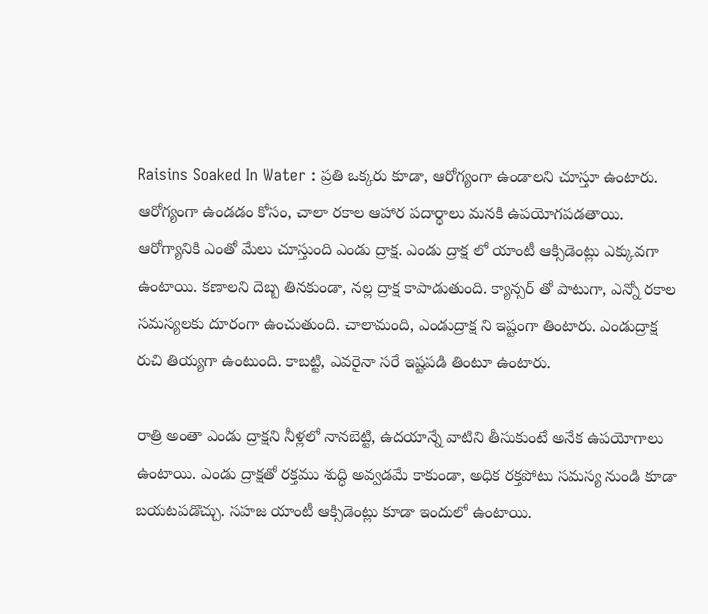Raisins Soaked In Water : ప్రతి ఒక్కరు కూడా, ఆరోగ్యంగా ఉండాలని చూస్తూ ఉంటారు. ఆరోగ్యంగా ఉండడం కోసం, చాలా రకాల ఆహార పదార్థాలు మనకి ఉపయోగపడతాయి. ఆరోగ్యానికి ఎంతో మేలు చూస్తుంది ఎండు ద్రాక్ష. ఎండు ద్రాక్ష లో యాంటీ ఆక్సిడెంట్లు ఎక్కువగా ఉంటాయి. కణాలని దెబ్బ తినకుండా, నల్ల ద్రాక్ష కాపాడుతుంది. క్యాన్సర్ తో పాటుగా, ఎన్నో రకాల సమస్యలకు దూరంగా ఉంచుతుంది. చాలామంది, ఎండుద్రాక్ష ని ఇష్టంగా తింటారు. ఎండుద్రాక్ష రుచి తియ్యగా ఉంటుంది. కాబట్టి, ఎవరైనా సరే ఇష్టపడి తింటూ ఉంటారు.

రాత్రి అంతా ఎండు ద్రాక్షని నీళ్లలో నానబెట్టి, ఉదయాన్నే వాటిని తీసుకుంటే అనేక ఉపయోగాలు ఉంటాయి. ఎండు ద్రాక్షతో రక్తము శుద్ధి అవ్వడమే కాకుండా, అధిక రక్తపోటు సమస్య నుండి కూడా బయటపడొచ్చు. సహజ యాంటీ ఆక్సిడెంట్లు కూడా ఇందులో ఉంటాయి.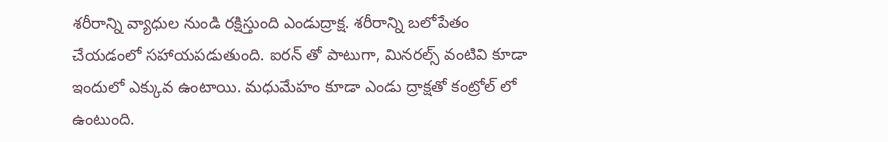శరీరాన్ని వ్యాధుల నుండి రక్షిస్తుంది ఎండుద్రాక్ష. శరీరాన్ని బలోపేతం చేయడంలో సహాయపడుతుంది. ఐరన్ తో పాటుగా, మినరల్స్ వంటివి కూడా ఇందులో ఎక్కువ ఉంటాయి. మధుమేహం కూడా ఎండు ద్రాక్షతో కంట్రోల్ లో ఉంటుంది.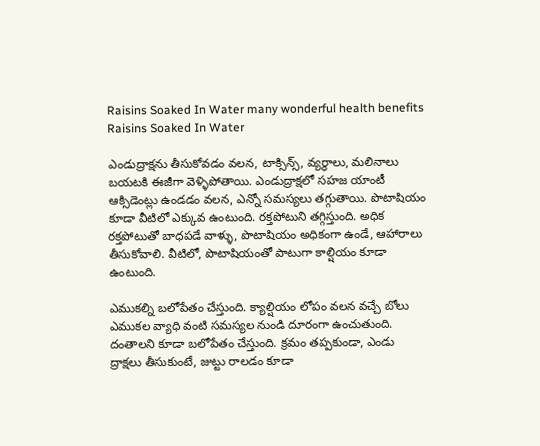Raisins Soaked In Water many wonderful health benefits
Raisins Soaked In Water

ఎండుద్రాక్షను తీసుకోవడం వలన, టాక్సిన్స్, వ్యర్ధాలు, మలినాలు బయటకి ఈజీగా వెళ్ళిపోతాయి. ఎండుద్రాక్షలో సహజ యాంటీ ఆక్సిడెంట్లు ఉండడం వలన, ఎన్నో సమస్యలు తగ్గుతాయి. పొటాషియం కూడా వీటిలో ఎక్కువ ఉంటుంది. రక్తపోటుని తగ్గిస్తుంది. అధిక రక్తపోటుతో బాధపడే వాళ్ళు, పొటాషియం అధికంగా ఉండే, ఆహారాలు తీసుకోవాలి. వీటిలో, పొటాషియంతో పాటుగా కాల్షియం కూడా ఉంటుంది.

ఎముకల్ని బలోపేతం చేస్తుంది. క్యాల్షియం లోపం వలన వచ్చే బోలు ఎముకల వ్యాధి వంటి సమస్యల నుండి దూరంగా ఉంచుతుంది. దంతాలని కూడా బలోపేతం చేస్తుంది. క్రమం తప్పకుండా, ఎండు ద్రాక్షలు తీసుకుంటే, జుట్టు రాలడం కూడా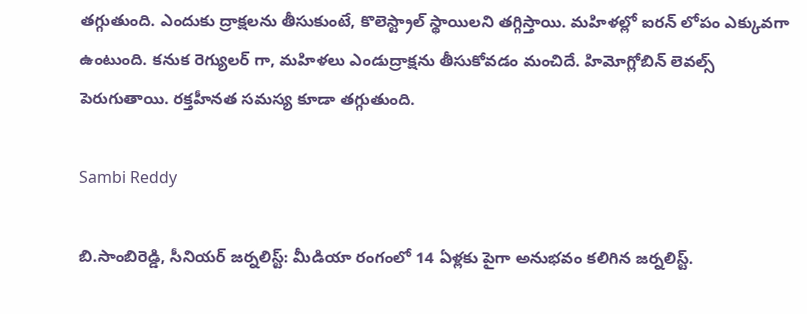తగ్గుతుంది. ఎందుకు ద్రాక్షలను తీసుకుంటే, కొలెస్ట్రాల్ స్థాయిలని తగ్గిస్తాయి. మహిళల్లో ఐరన్ లోపం ఎక్కువగా ఉంటుంది. కనుక రెగ్యులర్ గా, మహిళలు ఎండుద్రాక్షను తీసుకోవడం మంచిదే. హిమోగ్లోబిన్ లెవల్స్ పెరుగుతాయి. రక్తహీనత సమస్య కూడా తగ్గుతుంది.

Sambi Reddy

బి.సాంబిరెడ్డి, సీనియర్ జర్నలిస్ట్: మీడియా రంగంలో 14 ఏళ్లకు పైగా అనుభవం కలిగిన జర్నలిస్ట్.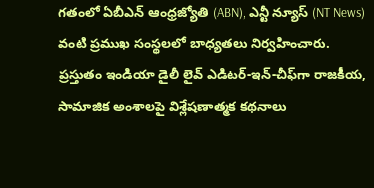గతంలో ఏబీఎన్ ఆంధ్ర‌జ్యోతి (ABN), ఎన్టీ న్యూస్ (NT News) వంటి ప్రముఖ సంస్థలలో బాధ్యతలు నిర్వహించారు. ప్రస్తుతం ఇండియా డైలీ లైవ్ ఎడిటర్-ఇన్-చీఫ్‌గా రాజకీయ, సామాజిక అంశాలపై విశ్లేషణాత్మక కథనాలు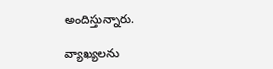అందిస్తున్నారు.

వ్యాఖ్యలను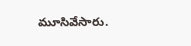మూసివేసారు.